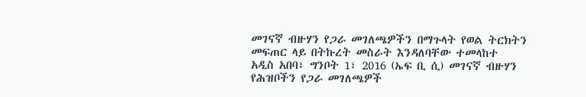መገናኛ ብዙሃን የጋራ መገለጫዎችን በማጉላት የወል ትርክትን መፍጠር ላይ በትኩረት መስራት እንዳለባቸው ተመላከተ
አዲስ አበባ፣ ግንቦት 1፣ 2016 (ኤፍ ቢ ሲ) መገናኛ ብዙሃን የሕዝቦችን የጋራ መገለጫዎች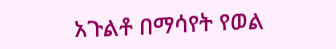አጉልቶ በማሳየት የወል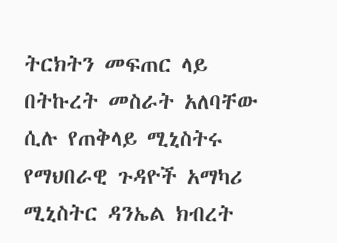ትርክትን መፍጠር ላይ በትኩረት መስራት አለባቸው ሲሉ የጠቅላይ ሚኒስትሩ የማህበራዊ ጉዳዮች አማካሪ ሚኒስትር ዳንኤል ክብረት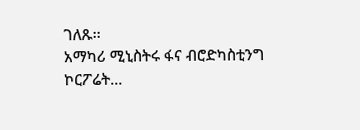ገለጹ፡፡
አማካሪ ሚኒስትሩ ፋና ብሮድካስቲንግ ኮርፖሬት…